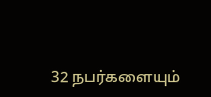32 நபர்களையும்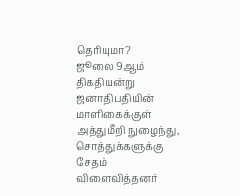தெரியுமா?
ஜூலை 9ஆம் திகதியன்று ஜனாதிபதியின் மாளிகைக்குள் அத்துமீறி நுழைந்து, சொத்துக்களுக்கு சேதம் விளைவித்தனர்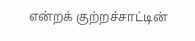என்றக் குற்றச்சாட்டின்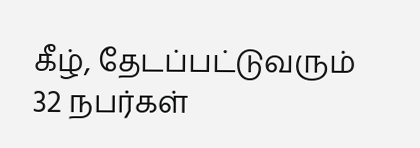கீழ், தேடப்பட்டுவரும் 32 நபர்கள்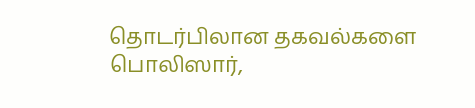தொடர்பிலான தகவல்களை பொலிஸார்,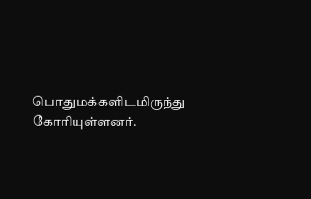பொதுமக்களிடமிருந்து கோரியுள்ளனர்.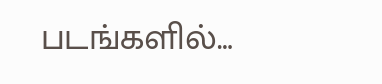படங்களில்…